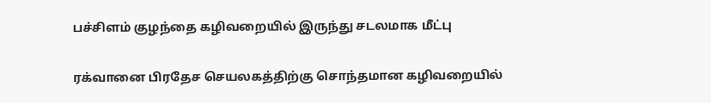பச்சிளம் குழந்தை கழிவறையில் இருந்து சடலமாக மீட்பு

ரக்வானை பிரதேச செயலகத்திற்கு சொந்தமான கழிவறையில்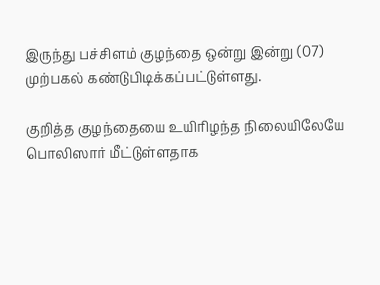இருந்து பச்சிளம் குழந்தை ஒன்று இன்று (07) முற்பகல் கண்டுபிடிக்கப்பட்டுள்ளது.

குறித்த குழந்தையை உயிரிழந்த நிலையிலேயே பொலிஸார் மீட்டுள்ளதாக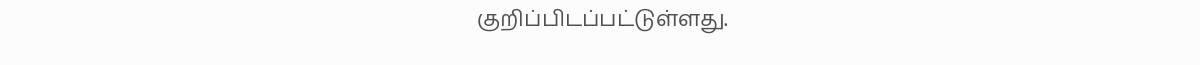குறிப்பிடப்பட்டுள்ளது.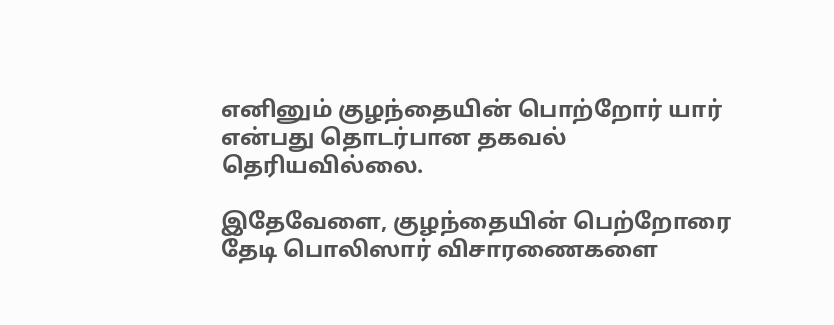எனினும் குழந்தையின் பொற்றோர் யார் என்பது தொடர்பான தகவல் தெரியவில்லை.

இதேவேளை, குழந்தையின் பெற்றோரை தேடி பொலிஸார் விசாரணைகளை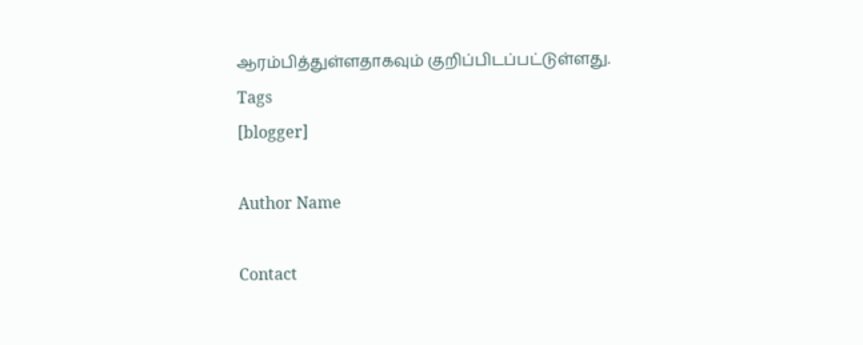ஆரம்பித்துள்ளதாகவும் குறிப்பிடப்பட்டுள்ளது.
Tags
[blogger]

Author Name

Contact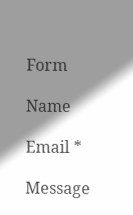Form

Name

Email *

Message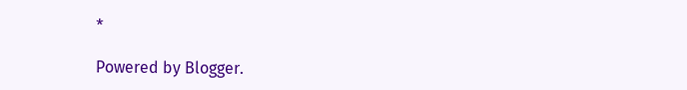*

Powered by Blogger.